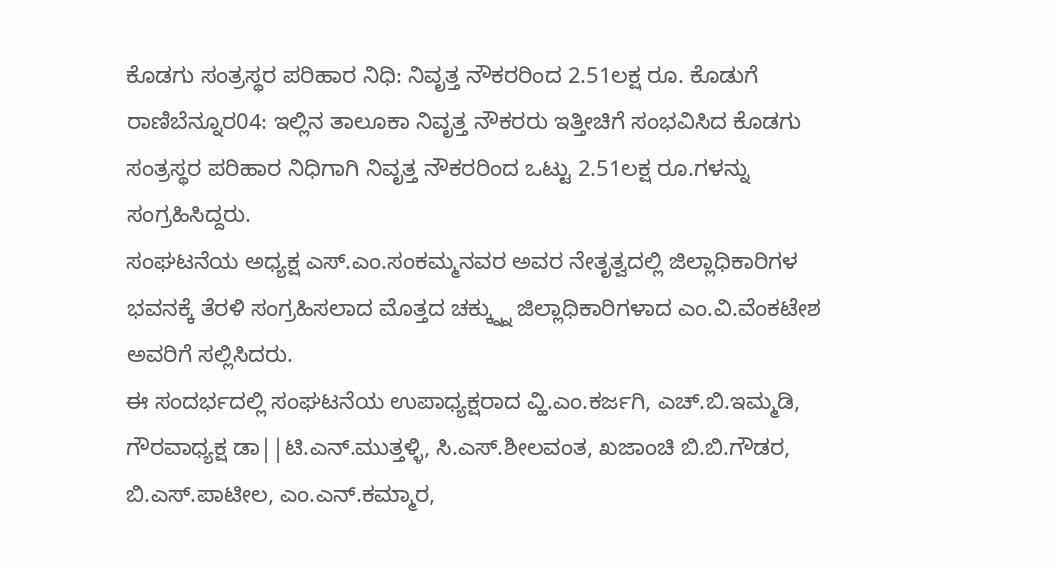ಕೊಡಗು ಸಂತ್ರಸ್ಥರ ಪರಿಹಾರ ನಿಧಿ: ನಿವೃತ್ತ ನೌಕರರಿಂದ 2.51ಲಕ್ಷ ರೂ. ಕೊಡುಗೆ
ರಾಣಿಬೆನ್ನೂರ04: ಇಲ್ಲಿನ ತಾಲೂಕಾ ನಿವೃತ್ತ ನೌಕರರು ಇತ್ತೀಚಿಗೆ ಸಂಭವಿಸಿದ ಕೊಡಗು ಸಂತ್ರಸ್ಥರ ಪರಿಹಾರ ನಿಧಿಗಾಗಿ ನಿವೃತ್ತ ನೌಕರರಿಂದ ಒಟ್ಟು 2.51ಲಕ್ಷ ರೂ.ಗಳನ್ನು ಸಂಗ್ರಹಿಸಿದ್ದರು.
ಸಂಘಟನೆಯ ಅಧ್ಯಕ್ಷ ಎಸ್.ಎಂ.ಸಂಕಮ್ಮನವರ ಅವರ ನೇತೃತ್ವದಲ್ಲಿ ಜಿಲ್ಲಾಧಿಕಾರಿಗಳ ಭವನಕ್ಕೆ ತೆರಳಿ ಸಂಗ್ರಹಿಸಲಾದ ಮೊತ್ತದ ಚಕ್ಕ್ನ್ನು ಜಿಲ್ಲಾಧಿಕಾರಿಗಳಾದ ಎಂ.ವಿ.ವೆಂಕಟೇಶ ಅವರಿಗೆ ಸಲ್ಲಿಸಿದರು.
ಈ ಸಂದರ್ಭದಲ್ಲಿ ಸಂಘಟನೆಯ ಉಪಾಧ್ಯಕ್ಷರಾದ ವ್ಹಿ.ಎಂ.ಕರ್ಜಗಿ, ಎಚ್.ಬಿ.ಇಮ್ಮಡಿ, ಗೌರವಾಧ್ಯಕ್ಷ ಡಾ||ಟಿ.ಎನ್.ಮುತ್ತಳ್ಳಿ, ಸಿ.ಎಸ್.ಶೀಲವಂತ, ಖಜಾಂಚಿ ಬಿ.ಬಿ.ಗೌಡರ, ಬಿ.ಎಸ್.ಪಾಟೀಲ, ಎಂ.ಎನ್.ಕಮ್ಮಾರ,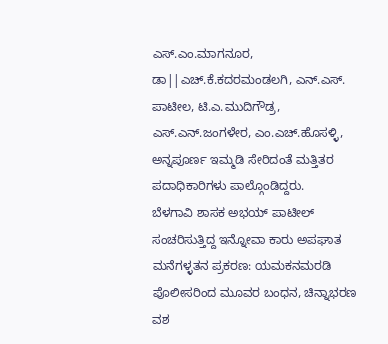ಎಸ್.ಎಂ.ಮಾಗನೂರ, ಡಾ||ಎಚ್.ಕೆ.ಕದರಮಂಡಲಗಿ, ಎನ್.ಎಸ್. ಪಾಟೀಲ, ಟಿ.ಎ.ಮುದಿಗೌಡ್ರ, ಎಸ್.ಎನ್.ಜಂಗಳೇರ, ಎಂ.ಎಚ್.ಹೊಸಳ್ಳಿ, ಅನ್ನಪೂರ್ಣ ಇಮ್ಮಡಿ ಸೇರಿದಂತೆ ಮತ್ತಿತರ ಪದಾಧಿಕಾರಿಗಳು ಪಾಲ್ಗೊಂಡಿದ್ದರು.
ಬೆಳಗಾವಿ ಶಾಸಕ ಅಭಯ್ ಪಾಟೀಲ್ ಸಂಚರಿಸುತ್ತಿದ್ದ ಇನ್ನೋವಾ ಕಾರು ಅಪಘಾತ
ಮನೆಗಳ್ಳತನ ಪ್ರಕರಣ: ಯಮಕನಮರಡಿ ಪೊಲೀಸರಿಂದ ಮೂವರ ಬಂಧನ, ಚಿನ್ನಾಭರಣ ವಶ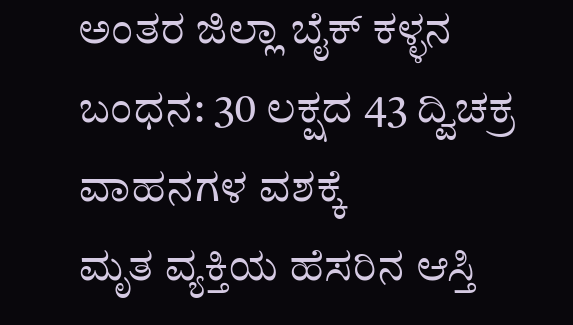ಅಂತರ ಜಿಲ್ಲಾ ಬೈಕ್ ಕಳ್ಳನ ಬಂಧನ: 30 ಲಕ್ಷದ 43 ದ್ವಿಚಕ್ರ ವಾಹನಗಳ ವಶಕ್ಕೆ
ಮೃತ ವ್ಯಕ್ತಿಯ ಹೆಸರಿನ ಆಸ್ತಿ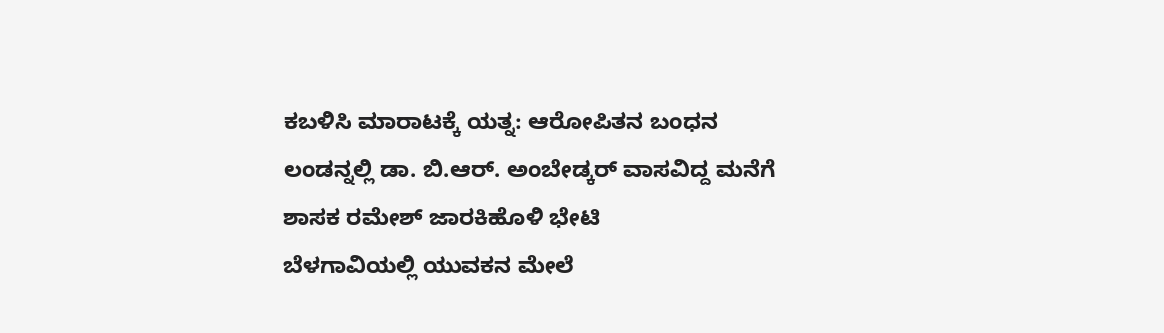ಕಬಳಿಸಿ ಮಾರಾಟಕ್ಕೆ ಯತ್ನ: ಆರೋಪಿತನ ಬಂಧನ
ಲಂಡನ್ನಲ್ಲಿ ಡಾ. ಬಿ.ಆರ್. ಅಂಬೇಡ್ಕರ್ ವಾಸವಿದ್ದ ಮನೆಗೆ ಶಾಸಕ ರಮೇಶ್ ಜಾರಕಿಹೊಳಿ ಭೇಟಿ
ಬೆಳಗಾವಿಯಲ್ಲಿ ಯುವಕನ ಮೇಲೆ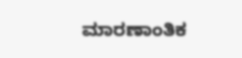ಮಾರಣಾಂತಿಕ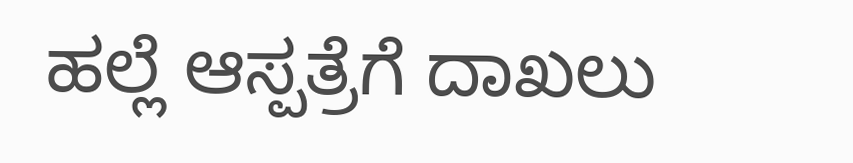ಹಲ್ಲೆ ಆಸ್ಪತ್ರೆಗೆ ದಾಖಲು